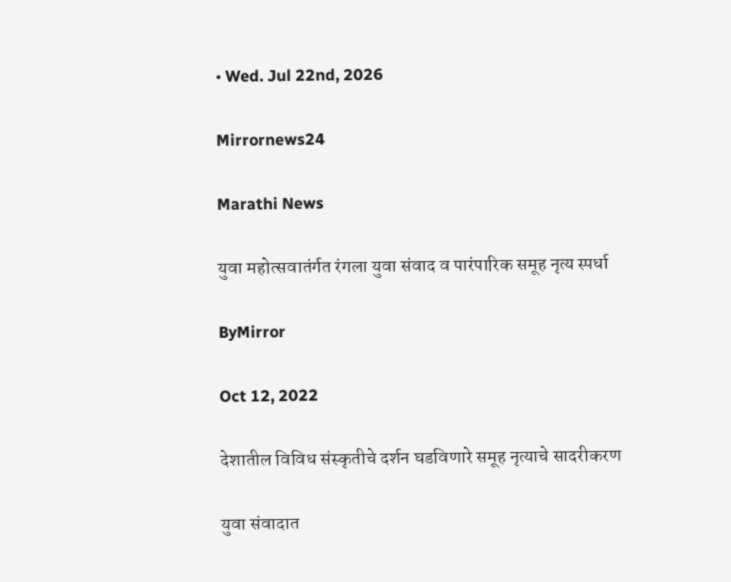• Wed. Jul 22nd, 2026

Mirrornews24

Marathi News

युवा महोत्सवातंर्गत रंगला युवा संवाद व पारंपारिक समूह नृत्य स्पर्धा

ByMirror

Oct 12, 2022

देशातील विविध संस्कृतीचे दर्शन घडविणारे समूह नृत्याचे सादरीकरण

युवा संवादात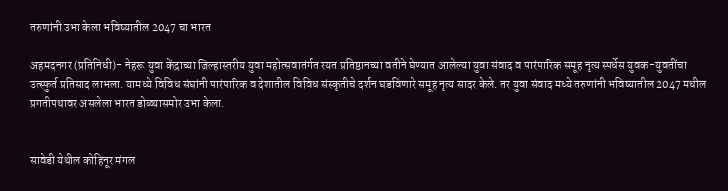तरुणांनी उभा केला भविष्यातील 2047 चा भारत

अहमदनगर (प्रतिनिधी)- नेहरू युवा केंद्राच्या जिल्हास्तरीय युवा महोत्सवातंर्गत रयत प्रतिष्ठानच्या वतीने घेण्यात आलेल्या युवा संवाद व पारंपारिक समूह नृत्य स्पर्धेस युवक-युवतींचा उत्स्फुर्त प्रतिसाद लाभला. यामध्ये विविध संघांनी पारंपारिक व देशातील विविध संस्कृतीचे दर्शन घडविणारे समूह नृत्य सादर केले. तर युवा संवाद मध्ये तरुणांनी भविष्यातील 2047 मधील प्रगतीपथावर असलेला भारत डोळ्यासमोर उभा केला.


सावेडी येथील कोहिनूर मंगल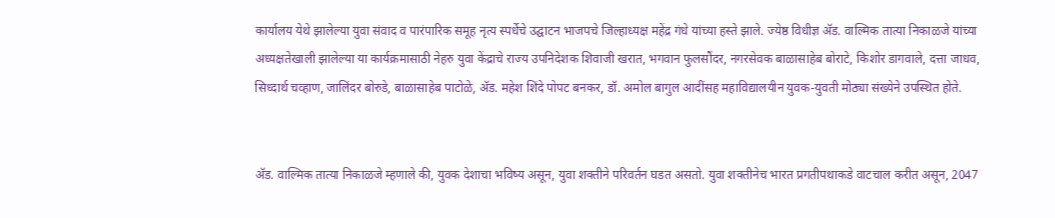कार्यालय येथे झालेल्या युवा संवाद व पारंपारिक समूह नृत्य स्पर्धेचे उद्घाटन भाजपचे जिल्हाध्यक्ष महेंद्र गंधे यांच्या हस्ते झाले. ज्येष्ठ विधीज्ञ अ‍ॅड. वाल्मिक तात्या निकाळजे यांच्या अध्यक्षतेखाली झालेल्या या कार्यक्रमासाठी नेहरु युवा केंद्राचे राज्य उपनिदेशक शिवाजी खरात, भगवान फुलसौंदर, नगरसेवक बाळासाहेब बोराटे, किशोर डागवाले, दत्ता जाधव, सिध्दार्थ चव्हाण, जालिंदर बोरुडे, बाळासाहेब पाटोळे, अ‍ॅड. महेश शिंदे पोपट बनकर, डॉ. अमोल बागुल आदींसह महाविद्यालयीन युवक-युवती मोठ्या संख्येने उपस्थित होते.


अ‍ॅड. वाल्मिक तात्या निकाळजे म्हणाले की, युवक देशाचा भविष्य असून, युवा शक्तीने परिवर्तन घडत असतो. युवा शक्तीनेच भारत प्रगतीपथाकडे वाटचाल करीत असून, 2047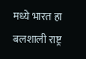मध्ये भारत हा बलशाली राष्ट्र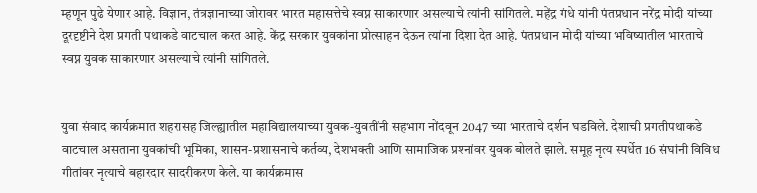म्हणून पुढे येणार आहे. विज्ञान, तंत्रज्ञानाच्या जोरावर भारत महासत्तेचे स्वप्न साकारणार असल्याचे त्यांनी सांगितले. महेंद्र गंधे यांनी पंतप्रधान नरेंद्र मोदी यांच्या दूरदृष्टीने देश प्रगती पथाकडे वाटचाल करत आहे. केंद्र सरकार युवकांना प्रोत्साहन देऊन त्यांना दिशा देत आहे. पंतप्रधान मोदी यांच्या भविष्यातील भारताचे स्वप्न युवक साकारणार असल्याचे त्यांनी सांगितले.


युवा संवाद कार्यक्रमात शहरासह जिल्ह्यातील महाविद्यालयाच्या युवक-युवतींनी सहभाग नोंदवून 2047 च्या भारताचे दर्शन घडविले. देशाची प्रगतीपथाकडे वाटचाल असताना युवकांची भूमिका, शासन-प्रशासनाचे कर्तव्य, देशभक्ती आणि सामाजिक प्रश्‍नांवर युवक बोलते झाले. समूह नृत्य स्पर्धेत 16 संघांनी विविध गीतांवर नृत्याचे बहारदार सादरीकरण केले. या कार्यक्रमास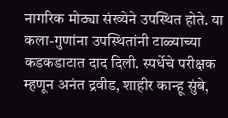नागरिक मोठ्या संख्येने उपस्थित होते. या कला-गुणांना उपस्थितांनी टाळ्याच्या कडकडाटात दाद दिली. स्पर्धेचे परीक्षक म्हणून अनंत द्रवीड, शाहीर कान्हू सुंबे,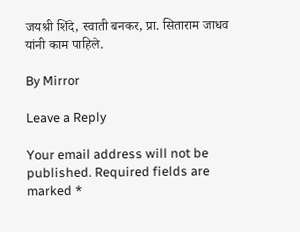जयश्री शिंदे, स्वाती बनकर, प्रा. सिताराम जाधव यांनी काम पाहिले.

By Mirror

Leave a Reply

Your email address will not be published. Required fields are marked *